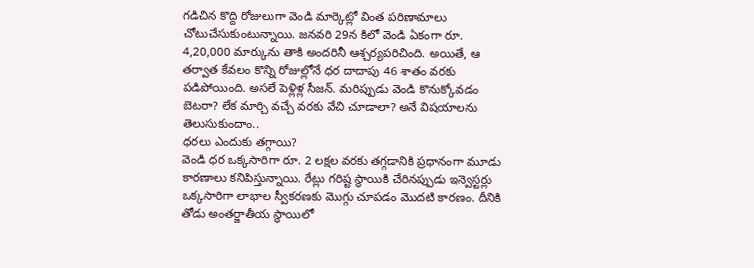గడిచిన కొద్ది రోజులుగా వెండి మార్కెట్లో వింత పరిణామాలు చోటుచేసుకుంటున్నాయి. జనవరి 29న కిలో వెండి ఏకంగా రూ. 4,20,000 మార్కును తాకి అందరినీ ఆశ్చర్యపరిచింది. అయితే, ఆ తర్వాత కేవలం కొన్ని రోజుల్లోనే ధర దాదాపు 46 శాతం వరకు పడిపోయింది. అసలే పెళ్లిళ్ల సీజన్. మరిప్పుడు వెండి కొనుక్కోవడం బెటరా? లేక మార్చి వచ్చే వరకు వేచి చూడాలా? అనే విషయాలను తెలుసుకుందాం..
ధరలు ఎందుకు తగ్గాయి?
వెండి ధర ఒక్కసారిగా రూ. 2 లక్షల వరకు తగ్గడానికి ప్రధానంగా మూడు కారణాలు కనిపిస్తున్నాయి. రేట్లు గరిష్ట స్థాయికి చేరినప్పుడు ఇన్వెస్టర్లు ఒక్కసారిగా లాభాల స్వీకరణకు మొగ్గు చూపడం మొదటి కారణం. దీనికి తోడు అంతర్జాతీయ స్థాయిలో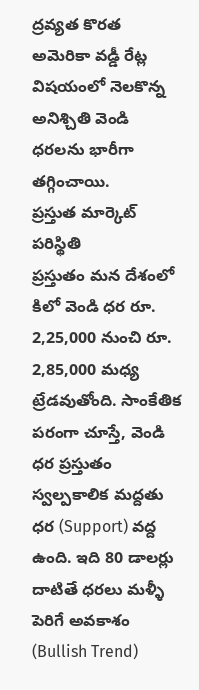ద్రవ్యత కొరత అమెరికా వడ్డీ రేట్ల విషయంలో నెలకొన్న అనిశ్చితి వెండి ధరలను భారీగా తగ్గించాయి.
ప్రస్తుత మార్కెట్ పరిస్థితి
ప్రస్తుతం మన దేశంలో కిలో వెండి ధర రూ. 2,25,000 నుంచి రూ. 2,85,000 మధ్య ట్రేడవుతోంది. సాంకేతిక పరంగా చూస్తే, వెండి ధర ప్రస్తుతం స్వల్పకాలిక మద్దతు ధర (Support) వద్ద ఉంది. ఇది 80 డాలర్లు దాటితే ధరలు మళ్ళీ పెరిగే అవకాశం (Bullish Trend)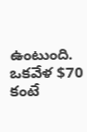ఉంటుంది. ఒకవేళ $70 కంటే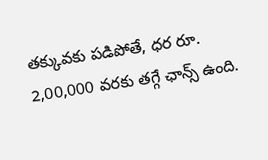తక్కువకు పడిపోతే, ధర రూ. 2,00,000 వరకు తగ్గే ఛాన్స్ ఉంది.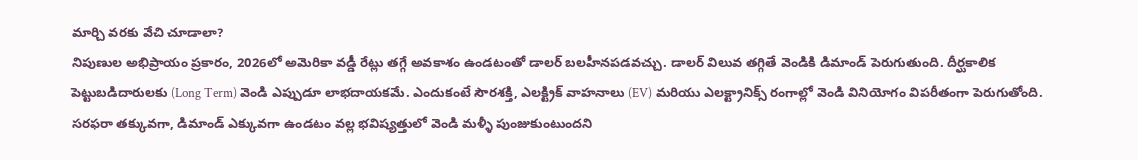మార్చి వరకు వేచి చూడాలా?
నిపుణుల అభిప్రాయం ప్రకారం, 2026లో అమెరికా వడ్డీ రేట్లు తగ్గే అవకాశం ఉండటంతో డాలర్ బలహీనపడవచ్చు. డాలర్ విలువ తగ్గితే వెండికి డిమాండ్ పెరుగుతుంది. దీర్ఘకాలిక పెట్టుబడిదారులకు (Long Term) వెండి ఎప్పుడూ లాభదాయకమే. ఎందుకంటే సౌరశక్తి, ఎలక్ట్రిక్ వాహనాలు (EV) మరియు ఎలక్ట్రానిక్స్ రంగాల్లో వెండి వినియోగం విపరీతంగా పెరుగుతోంది. సరఫరా తక్కువగా, డిమాండ్ ఎక్కువగా ఉండటం వల్ల భవిష్యత్తులో వెండి మళ్ళీ పుంజుకుంటుందని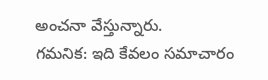అంచనా వేస్తున్నారు.
గమనిక: ఇది కేవలం సమాచారం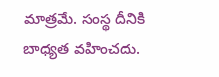మాత్రమే. సంస్థ దీనికి బాధ్యత వహించదు.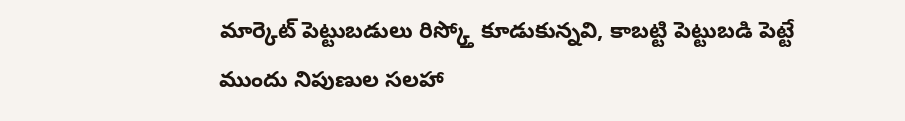మార్కెట్ పెట్టుబడులు రిస్క్తో కూడుకున్నవి, కాబట్టి పెట్టుబడి పెట్టే ముందు నిపుణుల సలహా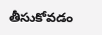తీసుకోవడం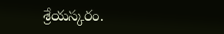శ్రేయస్కరం.